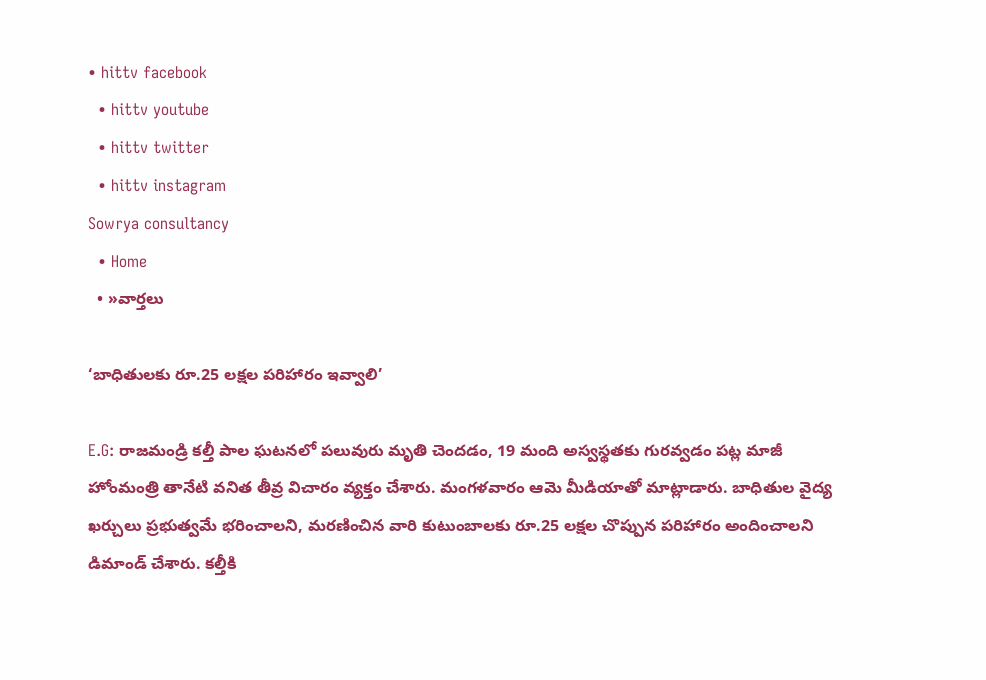• hittv facebook
  • hittv youtube
  • hittv twitter
  • hittv instagram
Sowrya consultancy
  • Home
  • »వార్తలు

‘బాధితులకు రూ.25 లక్షల పరిహారం ఇవ్వాలి’

E.G: రాజమండ్రి కల్తీ పాల ఘటనలో పలువురు మృతి చెందడం, 19 మంది అస్వస్థతకు గురవ్వడం పట్ల మాజీ హోంమంత్రి తానేటి వనిత తీవ్ర విచారం వ్యక్తం చేశారు. మంగళవారం ఆమె మీడియాతో మాట్లాడారు. బాధితుల వైద్య ఖర్చులు ప్రభుత్వమే భరించాలని, మరణించిన వారి కుటుంబాలకు రూ.25 లక్షల చొప్పున పరిహారం అందించాలని డిమాండ్ చేశారు. కల్తీకి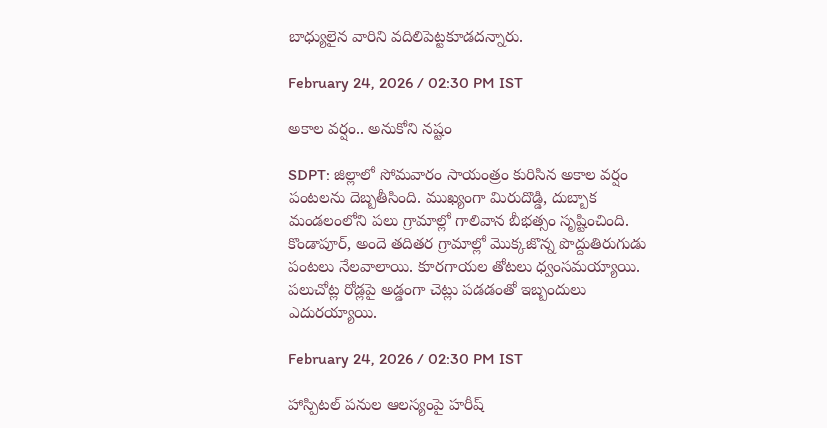బాధ్యులైన వారిని వదిలిపెట్టకూడదన్నారు.

February 24, 2026 / 02:30 PM IST

అకాల వర్షం.. అనుకోని నష్టం

SDPT: జిల్లాలో సోమవారం సాయంత్రం కురిసిన అకాల వర్షం పంటలను దెబ్బతీసింది. ముఖ్యంగా మిరుదొడ్డి, దుబ్బాక మండలంలోని పలు గ్రామాల్లో గాలివాన బీభత్సం సృష్టించింది. కొండాపూర్, అందె తదితర గ్రామాల్లో మొక్కజొన్న పొద్దుతిరుగుడు పంటలు నేలవాలాయి. కూరగాయల తోటలు ధ్వంసమయ్యాయి. పలుచోట్ల రోడ్లపై అడ్డంగా చెట్లు పడడంతో ఇబ్బందులు ఎదురయ్యాయి.

February 24, 2026 / 02:30 PM IST

హాస్పిటల్ పనుల ఆలస్యంపై హరీష్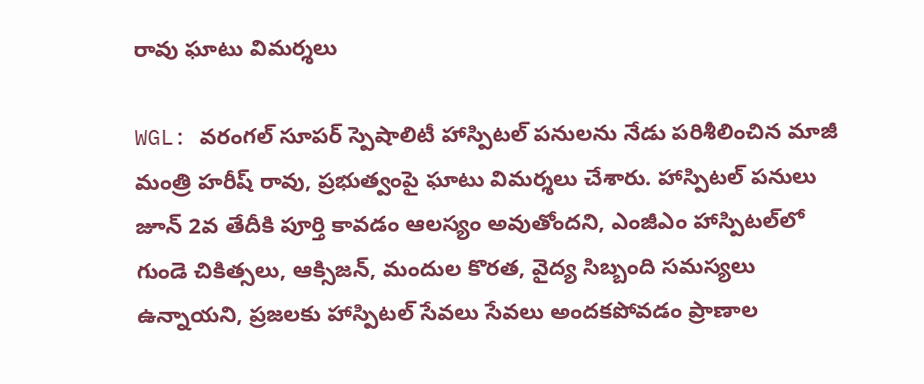రావు ఘాటు విమర్శలు

WGL: వరంగల్ సూపర్ స్పెషాలిటీ హాస్పిటల్ పనులను నేడు పరిశీలించిన మాజీ మంత్రి హరీష్ రావు, ప్రభుత్వంపై ఘాటు విమర్శలు చేశారు. హాస్పిటల్ పనులు జూన్ 2వ తేదీకి పూర్తి కావడం ఆలస్యం అవుతోందని, ఎంజీఎం హాస్పిటల్‌లో గుండె చికిత్సలు, ఆక్సిజన్, మందుల కొరత, వైద్య సిబ్బంది సమస్యలు ఉన్నాయని, ప్రజలకు హాస్పిటల్ సేవలు సేవలు అందకపోవడం ప్రాణాల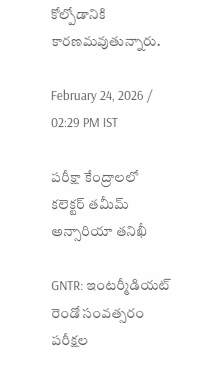కోల్పోడానికి కారణమవుతున్నారు.

February 24, 2026 / 02:29 PM IST

పరీక్షా కేంద్రాలలో కలెక్టర్ తమీమ్ అన్సారియా తనిఖీ

GNTR: ఇంటర్మీడియట్ రెండో సంవత్సరం పరీక్షల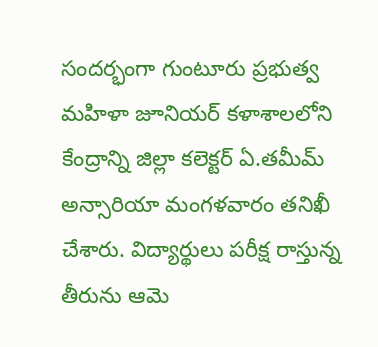సందర్భంగా గుంటూరు ప్రభుత్వ మహిళా జూనియర్ కళాశాలలోని కేంద్రాన్ని జిల్లా కలెక్టర్ ఏ.తమీమ్ అన్సారియా మంగళవారం తనిఖీ చేశారు. విద్యార్థులు పరీక్ష రాస్తున్న తీరును ఆమె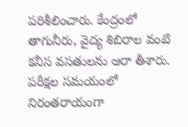పరిశీలించారు. కేంద్రంలో తాగునీరు, వైద్య శిబిరాల వంటి కనీస వసతులను ఆరా తీశారు. పరీక్షల సమయంలో నిరంతరాయంగా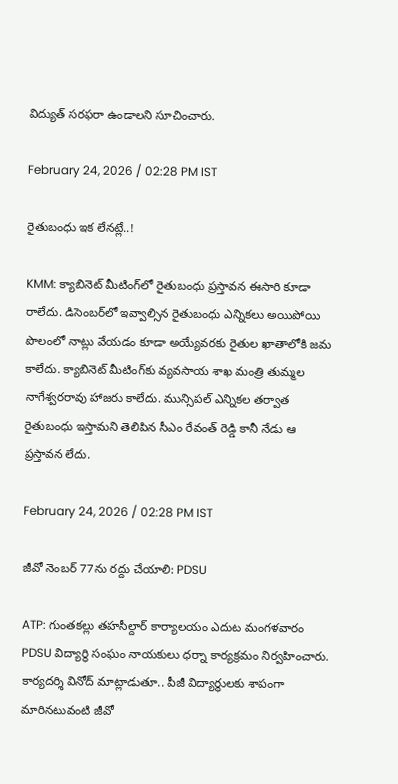విద్యుత్ సరఫరా ఉండాలని సూచించారు.

February 24, 2026 / 02:28 PM IST

రైతుబంధు ఇక లేనట్లే..!

KMM: క్యాబినెట్ మీటింగ్‌లో రైతుబంధు ప్రస్తావన ఈసారి కూడా రాలేదు. డిసెంబర్‌లో ఇవ్వాల్సిన రైతుబంధు ఎన్నికలు అయిపోయి పొలంలో నాట్లు వేయడం కూడా అయ్యేవరకు రైతుల ఖాతాలోకి జమ కాలేదు. క్యాబినెట్ మీటింగ్‌కు వ్యవసాయ శాఖ మంత్రి తుమ్మల నాగేశ్వరరావు హాజరు కాలేదు. మున్సిపల్ ఎన్నికల తర్వాత రైతుబంధు ఇస్తామని తెలిపిన సీఎం రేవంత్ రెడ్డి కానీ నేడు ఆ ప్రస్తావన లేదు.

February 24, 2026 / 02:28 PM IST

జీవో నెంబర్ 77ను రద్దు చేయాలి: PDSU

ATP: గుంతకల్లు తహసీల్దార్ కార్యాలయం ఎదుట మంగళవారం PDSU విద్యార్థి సంఘం నాయకులు ధర్నా కార్యక్రమం నిర్వహించారు. కార్యదర్శి వినోద్ మాట్లాడుతూ.. పీజీ విద్యార్థులకు శాపంగా మారినటువంటి జీవో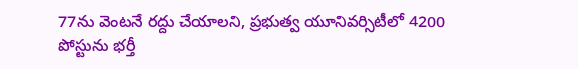77ను వెంటనే రద్దు చేయాలని, ప్రభుత్వ యూనివర్సిటీలో 4200 పోస్టును భర్తీ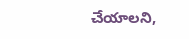చేయాలని,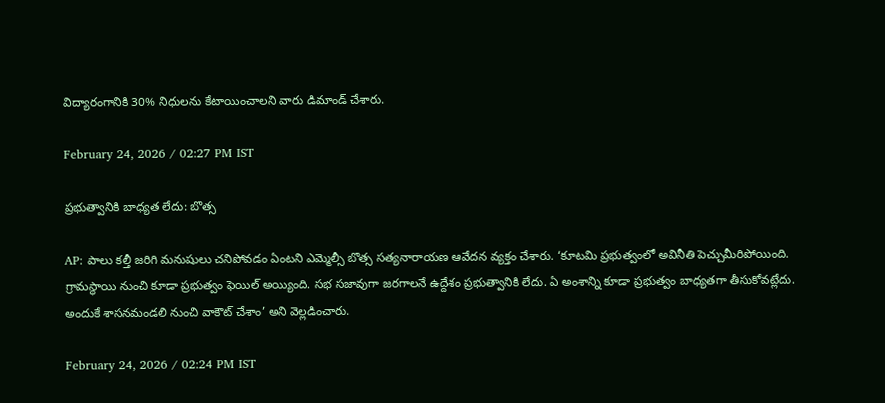విద్యారంగానికి 30% నిధులను కేటాయించాలని వారు డిమాండ్ చేశారు.

February 24, 2026 / 02:27 PM IST

ప్రభుత్వానికి బాధ్యత లేదు: బొత్స

AP: పాలు కల్తీ జరిగి మనుషులు చనిపోవడం ఏంటని ఎమ్మెల్సీ బొత్స సత్యనారాయణ ఆవేదన వ్యక్తం చేశారు. ‘కూటమి ప్రభుత్వంలో అవినీతి పెచ్చుమీరిపోయింది. గ్రామస్థాయి నుంచి కూడా ప్రభుత్వం ఫెయిల్ అయ్యింది. సభ సజావుగా జరగాలనే ఉద్దేశం ప్రభుత్వానికి లేదు. ఏ అంశాన్ని కూడా ప్రభుత్వం బాధ్యతగా తీసుకోవట్లేదు. అందుకే శాసనమండలి నుంచి వాకౌట్ చేశాం’ అని వెల్లడించారు.

February 24, 2026 / 02:24 PM IST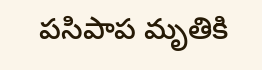పసిపాప మృతికి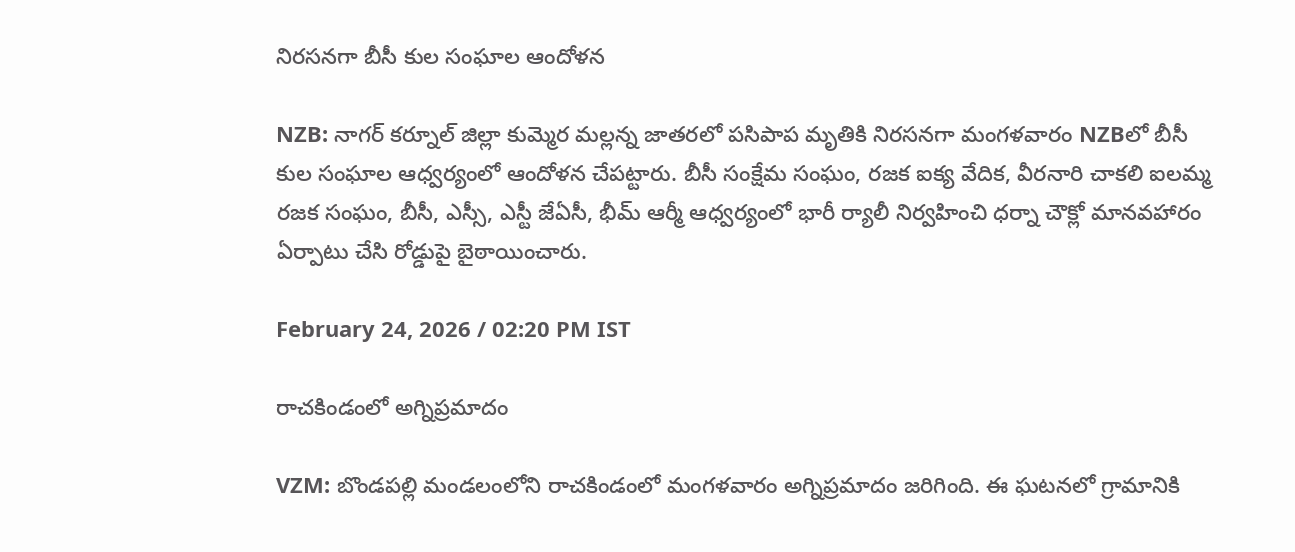నిరసనగా బీసీ కుల సంఘాల ఆందోళన

NZB: నాగర్ కర్నూల్ జిల్లా కుమ్మెర మల్లన్న జాతరలో పసిపాప మృతికి నిరసనగా మంగళవారం NZBలో బీసీ కుల సంఘాల ఆధ్వర్యంలో ఆందోళన చేపట్టారు. బీసీ సంక్షేమ సంఘం, రజక ఐక్య వేదిక, వీరనారి చాకలి ఐలమ్మ రజక సంఘం, బీసీ, ఎస్సీ, ఎస్టీ జేఏసీ, భీమ్ ఆర్మీ ఆధ్వర్యంలో భారీ ర్యాలీ నిర్వహించి ధర్నా చౌక్లో మానవహారం ఏర్పాటు చేసి రోడ్డుపై బైఠాయించారు.

February 24, 2026 / 02:20 PM IST

రాచకిండంలో అగ్నిప్రమాదం

VZM: బొండపల్లి మండలంలోని రాచకిండంలో మంగళవారం అగ్నిప్రమాదం జరిగింది. ఈ ఘటనలో గ్రామానికి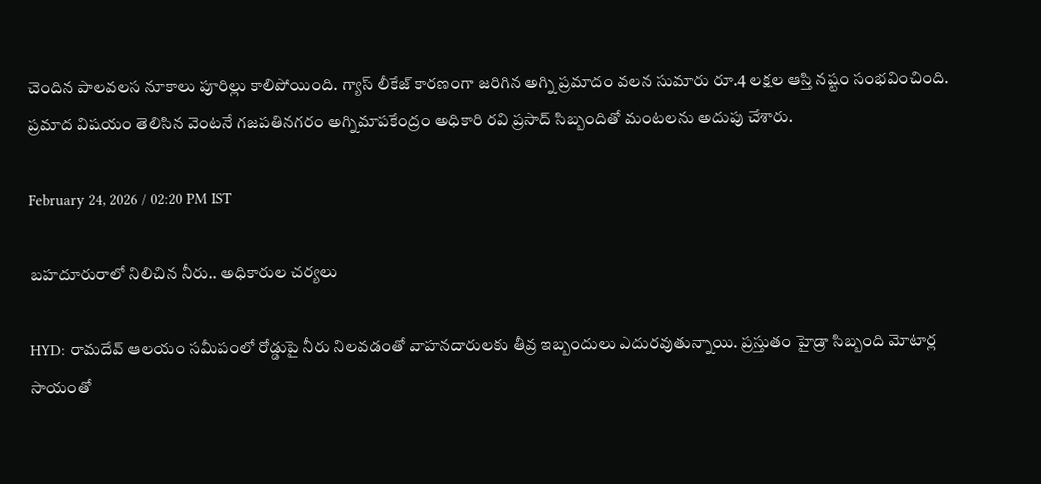చెందిన పాలవలస నూకాలు పూరిల్లు కాలిపోయింది. గ్యాస్ లీకేజ్ కారణంగా జరిగిన అగ్ని ప్రమాదం వలన సుమారు రూ.4 లక్షల ఆస్తి నష్టం సంభవించింది. ప్రమాద విషయం తెలిసిన వెంటనే గజపతినగరం అగ్నిమాపకేంద్రం అధికారి రవి ప్రసాద్ సిబ్బందితో మంటలను అదుపు చేశారు.

February 24, 2026 / 02:20 PM IST

బహదూరురాలో నిలిచిన నీరు.. అధికారుల చర్యలు

HYD: రామదేవ్ ఆలయం సమీపంలో రోడ్డుపై నీరు నిలవడంతో వాహనదారులకు తీవ్ర ఇబ్బందులు ఎదురవుతున్నాయి. ప్రస్తుతం హైడ్రా సిబ్బంది మోటార్ల సాయంతో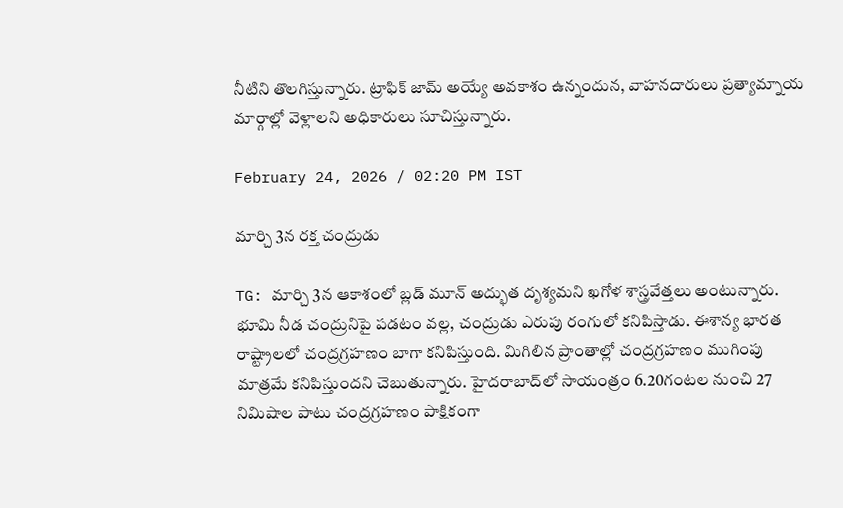నీటిని తొలగిస్తున్నారు. ట్రాఫిక్ జామ్ అయ్యే అవకాశం ఉన్నందున, వాహనదారులు ప్రత్యామ్నాయ మార్గాల్లో వెళ్లాలని అధికారులు సూచిస్తున్నారు.

February 24, 2026 / 02:20 PM IST

మార్చి 3న రక్త చంద్రుడు

TG: మార్చి 3న ఆకాశంలో బ్లడ్ మూన్ అద్భుత దృశ్యమని ఖగోళ శాస్త్రవేత్తలు అంటున్నారు. భూమి నీడ చంద్రునిపై పడటం వల్ల, చంద్రుడు ఎరుపు రంగులో కనిపిస్తాడు. ఈశాన్య భారత రాష్ట్రాలలో చంద్రగ్రహణం బాగా కనిపిస్తుంది. మిగిలిన ప్రాంతాల్లో చంద్రగ్రహణం ముగింపు మాత్రమే కనిపిస్తుందని చెబుతున్నారు. హైదరాబాద్‌లో సాయంత్రం 6.20గంటల నుంచి 27 నిమిషాల పాటు చంద్రగ్రహణం పాక్షికంగా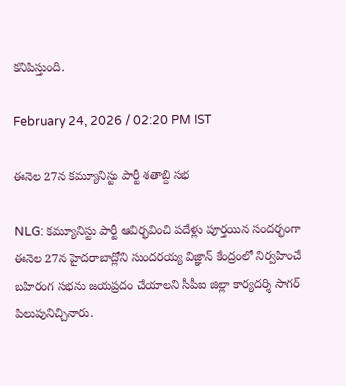కనిపిస్తుంది.

February 24, 2026 / 02:20 PM IST

ఈనెల 27న కమ్యూనిస్టు పార్టీ శతాబ్ది సభ

NLG: కమ్యూనిస్టు పార్టీ ఆవిర్భవించి పదేళ్లు పూర్తయిన సందర్భంగా ఈనెల 27న హైదరాబాద్లోని సుందరయ్య విజ్ఞాన్ కేంద్రంలో నిర్వహించే బహిరంగ సభను జయప్రదం చేయాలని సీపీఐ జిల్లా కార్యదర్శి సాగర్ పిలుపునిచ్చినారు.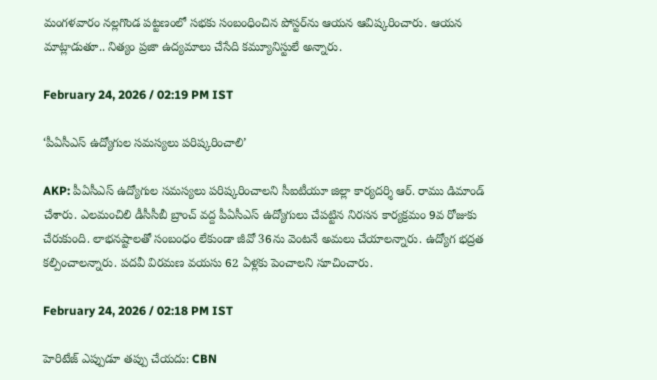మంగళవారం నల్లగొండ పట్టణంలో సభకు సంబంధించిన పోస్టర్‌ను ఆయన ఆవిష్కరించారు. ఆయన మాట్లాడుతూ.. నిత్యం ప్రజా ఉద్యమాలు చేసేది కమ్యూనిస్టులే అన్నారు.

February 24, 2026 / 02:19 PM IST

‘పీఏసీఎస్ ఉద్యోగుల సమస్యలు పరిష్కరించాలి’

AKP: పీఏసీఎస్ ఉద్యోగుల సమస్యలు పరిష్కరించాలని సీఐటీయూ జిల్లా కార్యదర్శి ఆర్. రాము డిమాండ్ చేశారు. ఎలమంచిలి డీసీసీబీ బ్రాంచ్ వద్ద పీఏసీఎస్ ఉద్యోగులు చేపట్టిన నిరసన కార్యక్రమం 9వ రోజుకు చేరుకుంది. లాభనష్టాలతో సంబంధం లేకుండా జీవో 36ను వెంటనే అమలు చేయాలన్నారు. ఉద్యోగ భద్రత కల్పించాలన్నారు. పదవీ విరమణ వయసు 62 ఏళ్లకు పెంచాలని సూచించారు.

February 24, 2026 / 02:18 PM IST

హెరిటేజ్ ఎప్పుడూ తప్పు చేయదు: CBN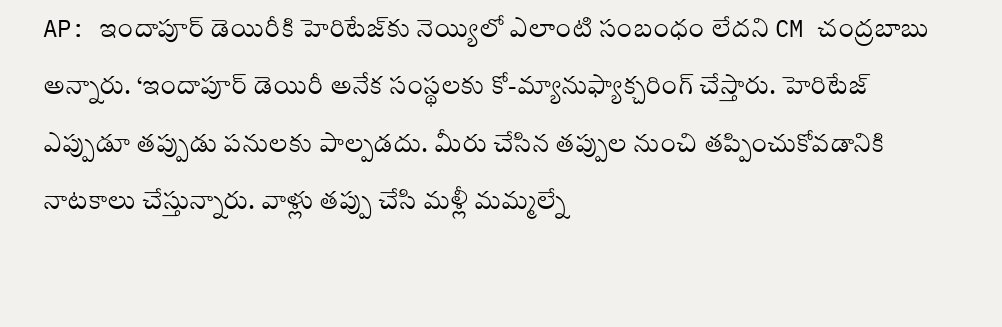AP: ఇందాపూర్ డెయిరీకి హెరిటేజ్‌కు నెయ్యిలో ఎలాంటి సంబంధం లేదని CM చంద్రబాబు అన్నారు. ‘ఇందాపూర్ డెయిరీ అనేక సంస్థలకు కో-మ్యానుఫ్యాక్చరింగ్ చేస్తారు. హెరిటేజ్ ఎప్పుడూ తప్పుడు పనులకు పాల్పడదు. మీరు చేసిన తప్పుల నుంచి తప్పించుకోవడానికి నాటకాలు చేస్తున్నారు. వాళ్లు తప్పు చేసి మళ్లీ మమ్మల్నే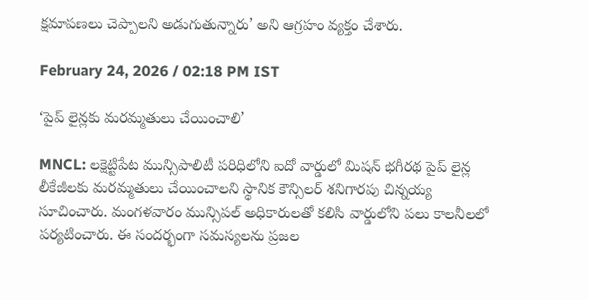క్షమాపణలు చెప్పాలని అడుగుతున్నారు’ అని ఆగ్రహం వ్యక్తం చేశారు.

February 24, 2026 / 02:18 PM IST

‘పైప్ లైన్లకు మరమ్మతులు చేయించాలి’

MNCL: లక్షెట్టిపేట మున్సిపాలిటీ పరిధిలోని ఐదో వార్డులో మిషన్ భగీరథ పైప్ లైన్ల లీకేజీలకు మరమ్మతులు చేయించాలని స్థానిక కౌన్సిలర్ శనిగారపు చిన్నయ్య సూచించారు. మంగళవారం మున్సిపల్ అధికారులతో కలిసి వార్డులోని పలు కాలనీలలో పర్యటించారు. ఈ సందర్భంగా సమస్యలను ప్రజల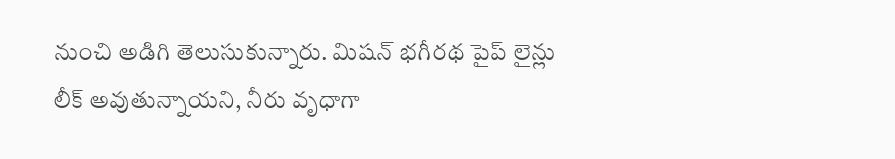నుంచి అడిగి తెలుసుకున్నారు. మిషన్ భగీరథ పైప్ లైన్లు లీక్ అవుతున్నాయని, నీరు వృధాగా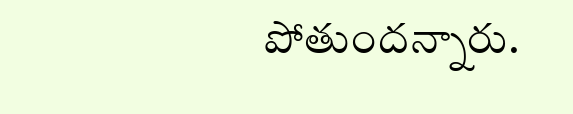పోతుందన్నారు.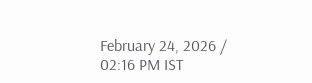February 24, 2026 / 02:16 PM IST